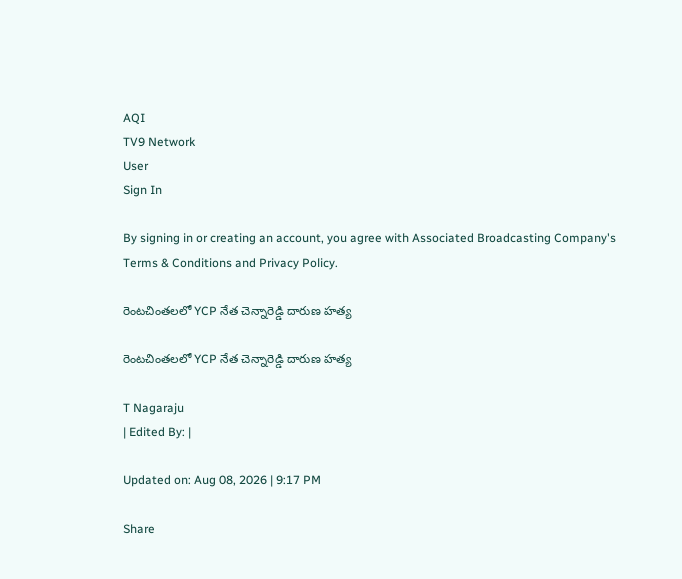AQI
TV9 Network
User
Sign In

By signing in or creating an account, you agree with Associated Broadcasting Company's Terms & Conditions and Privacy Policy.

రెంటచింతలలో YCP నేత చెన్నారెడ్డి దారుణ హత్య

రెంటచింతలలో YCP నేత చెన్నారెడ్డి దారుణ హత్య

T Nagaraju
| Edited By: |

Updated on: Aug 08, 2026 | 9:17 PM

Share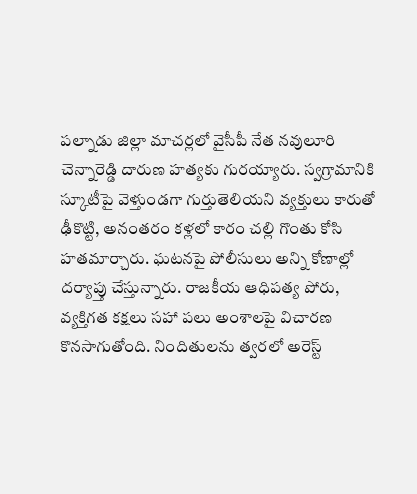పల్నాడు జిల్లా మాచర్లలో వైసీపీ నేత నవులూరి చెన్నారెడ్డి దారుణ హత్యకు గురయ్యారు. స్వగ్రామానికి స్కూటీపై వెళ్తుండగా గుర్తుతెలియని వ్యక్తులు కారుతో ఢీకొట్టి, అనంతరం కళ్లలో కారం చల్లి గొంతు కోసి హతమార్చారు. ఘటనపై పోలీసులు అన్ని కోణాల్లో దర్యాప్తు చేస్తున్నారు. రాజకీయ ఆధిపత్య పోరు, వ్యక్తిగత కక్షలు సహా పలు అంశాలపై విచారణ కొనసాగుతోంది. నిందితులను త్వరలో అరెస్ట్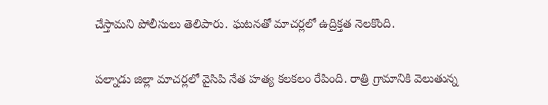చేస్తామని పోలీసులు తెలిపారు. ఘటనతో మాచర్లలో ఉద్రిక్తత నెలకొంది.

పల్నాడు జిల్లా మాచర్లలో వైసిపి నేత హత్య కలకలం రేపింది. రాత్రి గ్రామానికి వెలుతున్న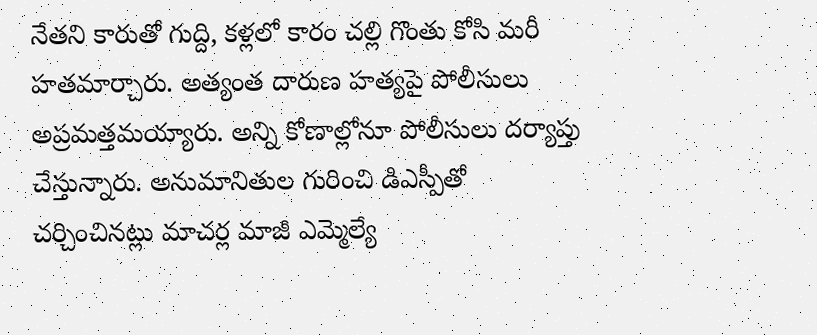నేతని కారుతో గుద్ది, కళ్లలో కారం చల్లి గొంతు కోసి మరీ హతమార్చారు. అత్యంత దారుణ హత్యపై పోలీసులు అప్రమత్తమయ్యారు. అన్ని కోణాల్లోనూ పోలీసులు దర్యాప్తు చేస్తున్నారు. అనుమానితుల గురించి డిఎస్పీతో చర్చించినట్లు మాచర్ల మాజీ ఎమ్మెల్యే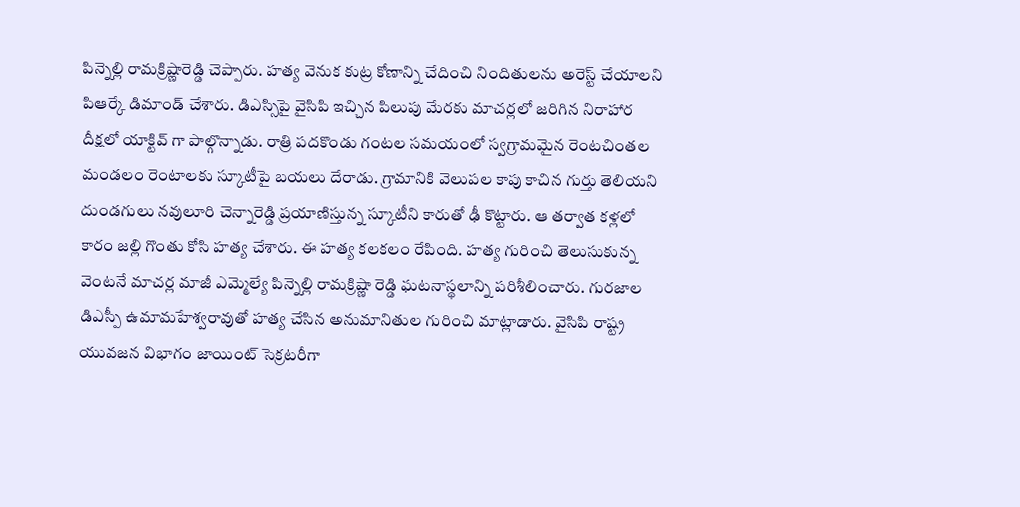పిన్నెల్లి రామక్రిష్ణారెడ్డి చెప్పారు. హత్య వెనుక కుట్ర కోణాన్ని చేదించి నిందితులను అరెస్ట్ చేయాలని పిఆర్కే డిమాండ్ చేశారు. డిఎస్సిపై వైసిపి ఇచ్చిన పిలుపు మేరకు మాచర్లలో జరిగిన నిరాహార దీక్షలో యాక్టివ్ గా పాల్గొన్నాడు. రాత్రి పదకొండు గంటల సమయంలో స్వగ్రామమైన రెంటచింతల మండలం రెంటాలకు స్కూటీపై బయలు దేరాడు. గ్రామానికి వెలుపల కాపు కాచిన గుర్తు తెలియని దుండగులు నవులూరి చెన్నారెడ్డి ప్రయాణిస్తున్న స్కూటీని కారుతో ఢీ కొట్టారు. ఆ తర్వాత కళ్లలో కారం జల్లి గొంతు కోసి హత్య చేశారు. ఈ హత్య కలకలం రేపింది. హత్య గురించి తెలుసుకున్న వెంటనే మాచర్ల మాజీ ఎమ్మెల్యే పిన్నెల్లి రామక్రిష్ణా రెడ్డి ఘటనాస్థలాన్ని పరిశీలించారు. గురజాల డిఎస్పీ ఉమామహేశ్వరావుతో హత్య చేసిన అనుమానితుల గురించి మాట్లాడారు. వైసిపి రాష్ట్ర యువజన విభాగం జాయింట్ సెక్రటరీగా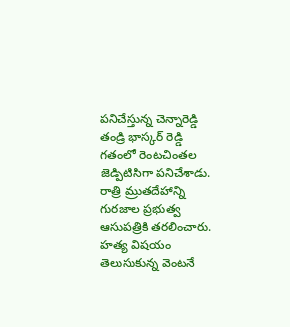పనిచేస్తున్న చెన్నారెడ్డి తండ్రి భాస్కర్ రెడ్డి గతంలో రెంటచింతల జెడ్పిటిసిగా పనిచేశాడు. రాత్రి మ్రుతదేహాన్ని గురజాల ప్రభుత్వ ఆసుపత్రికి తరలించారు. హత్య విషయం తెలుసుకున్న వెంటనే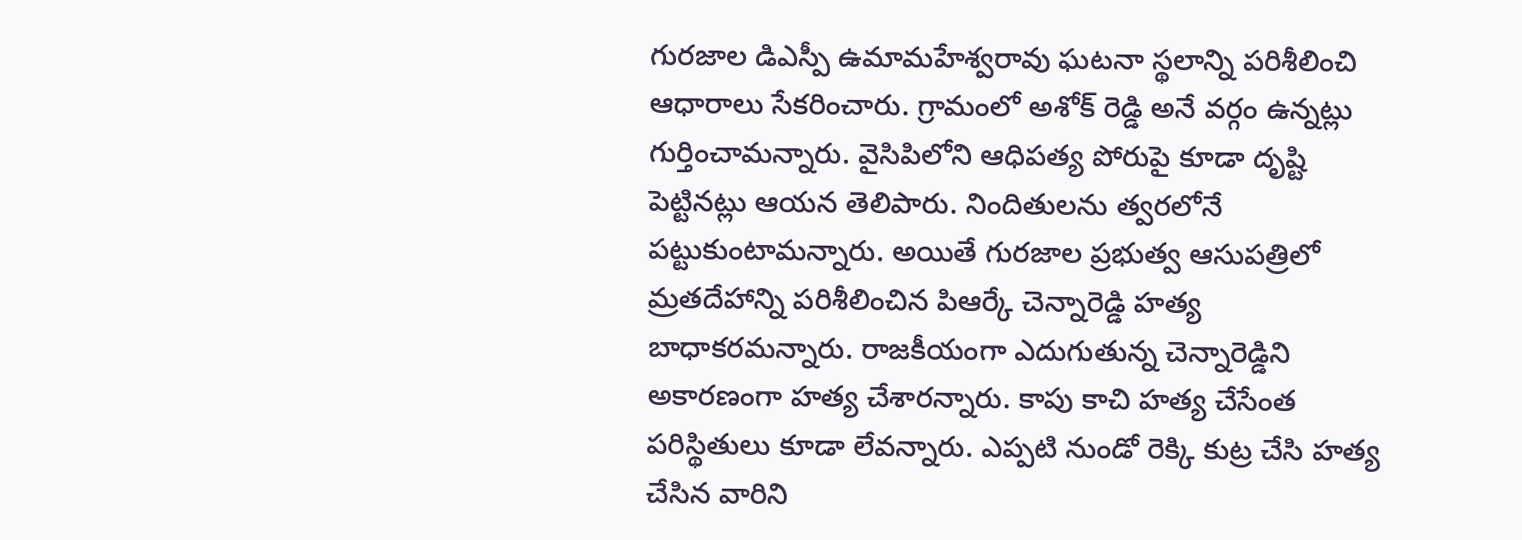గురజాల డిఎస్పీ ఉమామహేశ్వరావు ఘటనా స్థలాన్ని పరిశీలించి ఆధారాలు సేకరించారు. గ్రామంలో అశోక్ రెడ్డి అనే వర్గం ఉన్నట్లు గుర్తించామన్నారు. వైసిపిలోని ఆధిపత్య పోరుపై కూడా దృష్టి పెట్టినట్లు ఆయన తెలిపారు. నిందితులను త్వరలోనే పట్టుకుంటామన్నారు. అయితే గురజాల ప్రభుత్వ ఆసుపత్రిలో మ్రతదేహాన్ని పరిశీలించిన పిఆర్కే చెన్నారెడ్డి హత్య బాధాకరమన్నారు. రాజకీయంగా ఎదుగుతున్న చెన్నారెడ్డిని అకారణంగా హత్య చేశారన్నారు. కాపు కాచి హత్య చేసేంత పరిస్థితులు కూడా లేవన్నారు. ఎప్పటి నుండో రెక్కి కుట్ర చేసి హత్య చేసిన వారిని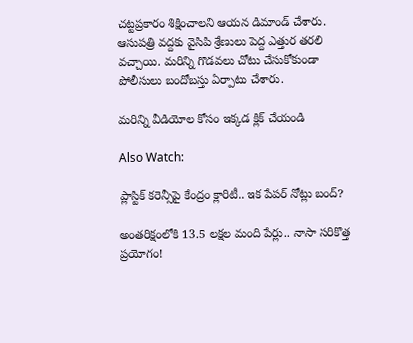చట్టప్రకారం శిక్షించాలని ఆయన డిమాండ్ చేశారు. ఆసుపత్రి వద్దకు వైసిపి శ్రేణులు పెద్ద ఎత్తుర తరలి వచ్చాయి. మరిన్ని గొడవలు చోటు చేసుకోకుండా పోలీసులు బందోబస్తు ఏర్పాటు చేశారు.

మరిన్ని వీడియోల కోసం ఇక్కడ క్లిక్ చేయండి

Also Watch:

ప్లాస్టిక్‌ కరెన్సీపై కేంద్రం క్లారిటీ.. ఇక పేపర్‌ నోట్లు బంద్‌?

అంతరిక్షంలోకి 13.5 లక్షల మంది పేర్లు.. నాసా సరికొత్త ప్రయోగం!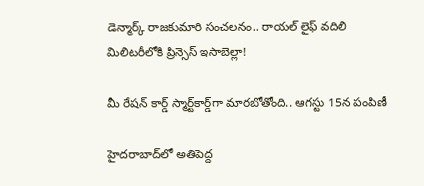డెన్మార్క్ రాజకుమారి సంచలనం.. రాయల్ లైఫ్ వదిలి మిలిటరీలోకి ప్రిన్సెస్ ఇసాబెల్లా!

మీ రేషన్ కార్డ్ స్మార్ట్‌కార్డ్‌గా మారబోతోంది.. ఆగస్టు 15న పంపిణీ

హైదరాబాద్‌లో అతిపెద్ద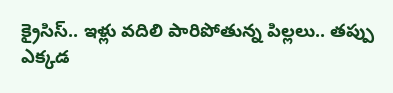క్రైసిస్.. ఇళ్లు వదిలి పారిపోతున్న పిల్లలు.. తప్పు ఎక్కడ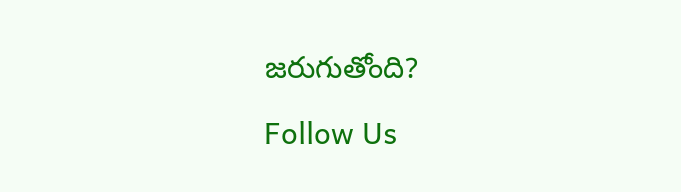జరుగుతోంది?

Follow Us